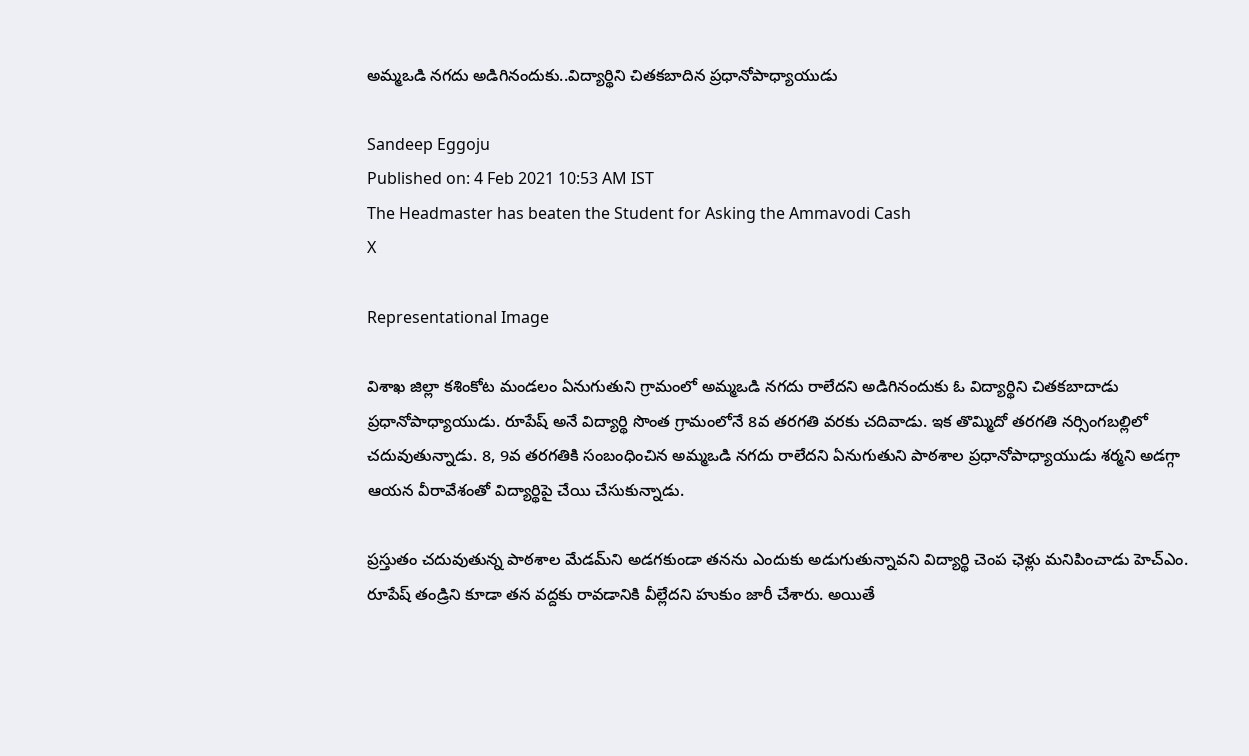అమ్మఒడి నగదు అడిగినందుకు..విద్యార్థిని చితకబాదిన ప్రధానోపాధ్యాయుడు

Sandeep Eggoju
Published on: 4 Feb 2021 10:53 AM IST
The Headmaster has beaten the Student for Asking the Ammavodi Cash
X

Representational Image

విశాఖ జిల్లా కశింకోట మండలం ఏనుగుతుని గ్రామంలో అమ్మఒడి నగదు రాలేదని అడిగినందుకు ఓ విద్యార్థిని చితకబాదాడు ప్రధానోపాధ్యాయుడు. రూపేష్‌ అనే విద్యార్థి సొంత గ్రామంలోనే 8వ తరగతి వరకు చదివాడు. ఇక తొమ్మిదో తరగతి నర్సింగబల్లిలో చదువుతున్నాడు. 8, 9వ తరగతికి సంబంధించిన అమ్మఒడి నగదు రాలేదని ఏనుగుతుని పాఠశాల ప్రధానోపాధ్యాయుడు శర్మని అడగ్గా ఆయన వీరావేశంతో విద్యార్థిపై చేయి చేసుకున్నాడు.

ప్రస్తుతం చదువుతున్న పాఠశాల మేడమ్‌ని అడగకుండా తనను ఎందుకు అడుగుతున్నావని విద్యార్థి చెంప ఛెళ్లు మనిపించాడు హెచ్ఎం. రూపేష్ తండ్రిని కూడా తన వద్దకు రావడానికి వీల్లేదని హుకుం జారీ చేశారు. అయితే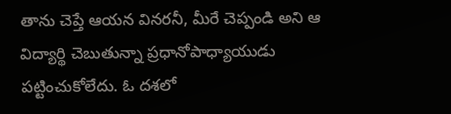తాను చెప్తే ఆయన వినరనీ, మీరే చెప్పండి అని ఆ విద్యార్థి చెబుతున్నా ప్రధానోపాధ్యాయుడు పట్టించుకోలేదు. ఓ దశలో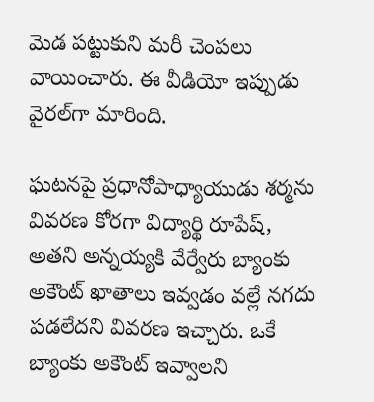మెడ పట్టుకుని మరీ చెంపలు వాయించారు. ఈ వీడియో ఇప్పుడు వైరల్‌గా మారింది.

ఘటనపై ప్రధానోపాధ్యాయుడు శర్మను వివరణ కోరగా విద్యార్థి రూపేష్, అతని అన్నయ్యకి వేర్వేరు బ్యాంకు అకౌంట్ ఖాతాలు ఇవ్వడం వల్లే నగదు పడలేదని వివరణ ఇచ్చారు. ఒకే బ్యాంకు అకౌంట్ ఇవ్వాలని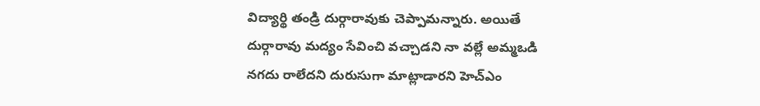విద్యార్థి తండ్రి దుర్గారావుకు చెప్పామన్నారు. అయితే దుర్గారావు మద్యం సేవించి వచ్చాడని నా వల్లే అమ్మఒడి నగదు రాలేదని దురుసుగా మాట్లాడారని హెచ్‌ఎం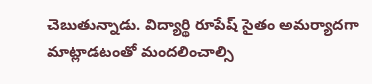చెబుతున్నాడు. విద్యార్థి రూపేష్ సైతం అమర్యాదగా మాట్లాడటంతో మందలించాల్సి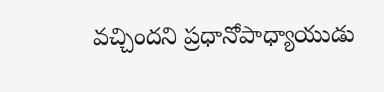వచ్చిందని ప్రధానోపాధ్యాయుడు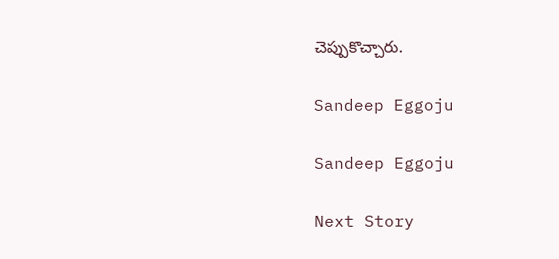చెప్పుకొచ్చారు.

Sandeep Eggoju

Sandeep Eggoju

Next Story